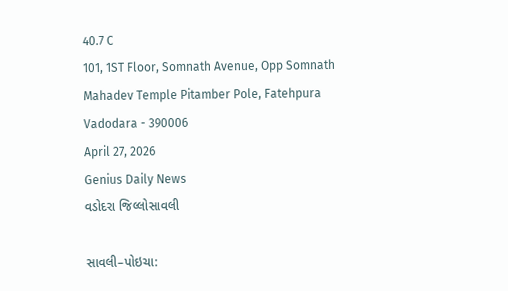40.7 C
101, 1ST Floor, Somnath Avenue, Opp Somnath Mahadev Temple Pitamber Pole, Fatehpura Vadodara - 390006
April 27, 2026
Genius Daily News
વડોદરા જિલ્લોસાવલી

સાવલી–પોઇચા: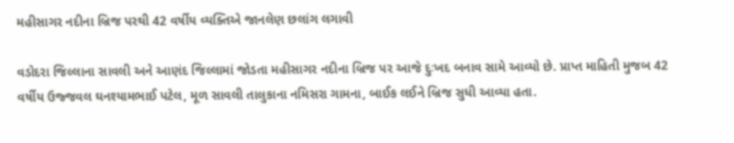મહીસાગર નદીના બ્રિજ પરથી 42 વર્ષીય વ્યક્તિએ જાનલેણ છલાંગ લગાવી

વડોદરા જિલ્લાના સાવલી અને આણંદ જિલ્લામાં જોડતા મહીસાગર નદીના બ્રિજ પર આજે દુઃખદ બનાવ સામે આવ્યો છે. પ્રાપ્ત માહિતી મુજબ 42 વર્ષીય ઉજ્જવલ ઘનશ્યામભાઈ પટેલ, મૂળ સાવલી તાલુકાના નમિસરા ગામના, બાઈક લઈને બ્રિજ સુધી આવ્યા હતા.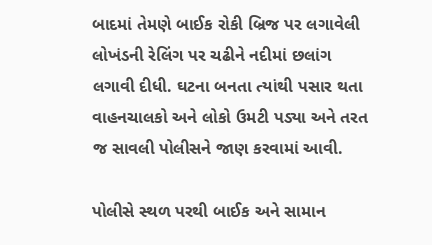બાદમાં તેમણે બાઈક રોકી બ્રિજ પર લગાવેલી લોખંડની રેલિંગ પર ચઢીને નદીમાં છલાંગ લગાવી દીધી. ઘટના બનતા ત્યાંથી પસાર થતા વાહનચાલકો અને લોકો ઉમટી પડ્યા અને તરત જ સાવલી પોલીસને જાણ કરવામાં આવી.

પોલીસે સ્થળ પરથી બાઈક અને સામાન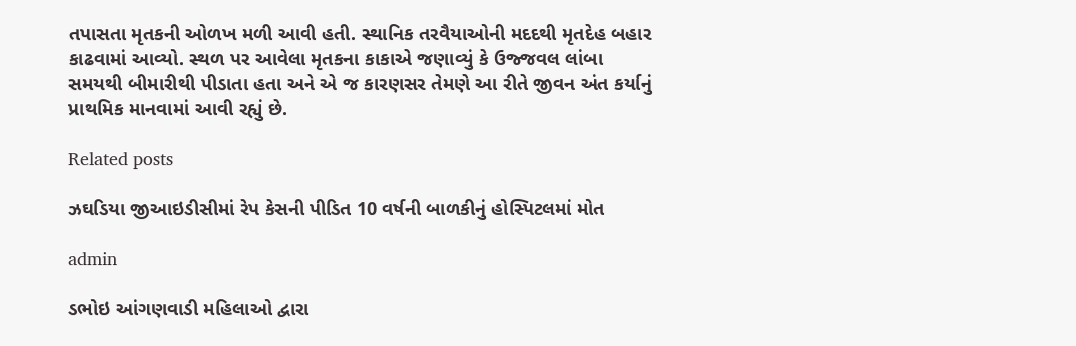તપાસતા મૃતકની ઓળખ મળી આવી હતી. સ્થાનિક તરવૈયાઓની મદદથી મૃતદેહ બહાર કાઢવામાં આવ્યો. સ્થળ પર આવેલા મૃતકના કાકાએ જણાવ્યું કે ઉજ્જવલ લાંબા સમયથી બીમારીથી પીડાતા હતા અને એ જ કારણસર તેમણે આ રીતે જીવન અંત કર્યાનું પ્રાથમિક માનવામાં આવી રહ્યું છે.

Related posts

ઝઘડિયા જીઆઇડીસીમાં રેપ કેસની પીડિત 10 વર્ષની બાળકીનું હોસ્પિટલમાં મોત

admin

ડભોઇ આંગણવાડી મહિલાઓ દ્વારા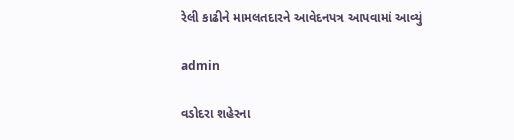રેલી કાઢીને મામલતદારને આવેદનપત્ર આપવામાં આવ્યું

admin

વડોદરા શહેરના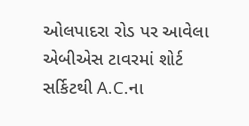ઓલપાદરા રોડ પર આવેલા એબીએસ ટાવરમાં શોર્ટ સર્કિટથી A.C.ના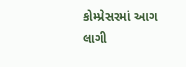કોમ્પ્રેસરમાં આગ લાગી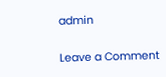admin

Leave a Comment